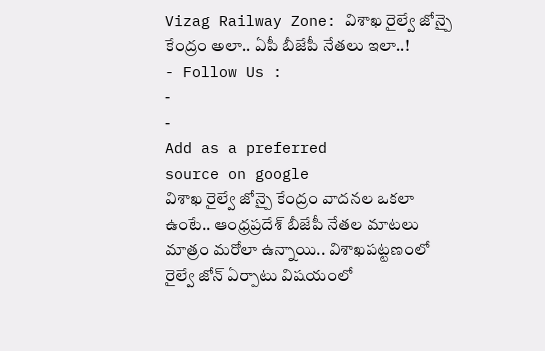Vizag Railway Zone: విశాఖ రైల్వే జోన్పై కేంద్రం అలా.. ఏపీ బీజేపీ నేతలు ఇలా..!
- Follow Us :
-
-
Add as a preferred
source on google
విశాఖ రైల్వే జోన్పై కేంద్రం వాదనల ఒకలా ఉంటే.. ఆంధ్రప్రదేశ్ బీజేపీ నేతల మాటలు మాత్రం మరోలా ఉన్నాయి.. విశాఖపట్టణంలో రైల్వే జోన్ ఏర్పాటు విషయంలో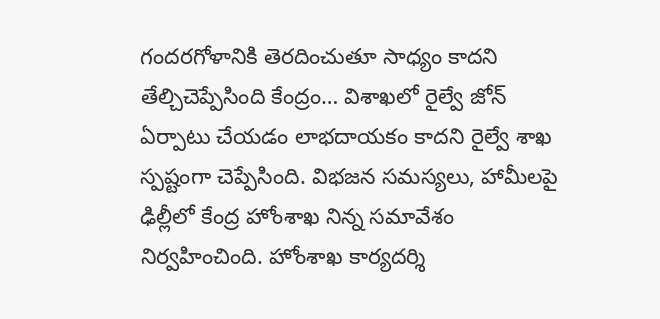గందరగోళానికి తెరదించుతూ సాధ్యం కాదని తేల్చిచెప్పేసింది కేంద్రం… విశాఖలో రైల్వే జోన్ ఏర్పాటు చేయడం లాభదాయకం కాదని రైల్వే శాఖ స్పష్టంగా చెప్పేసింది. విభజన సమస్యలు, హామీలపై ఢిల్లీలో కేంద్ర హోంశాఖ నిన్న సమావేశం నిర్వహించింది. హోంశాఖ కార్యదర్శి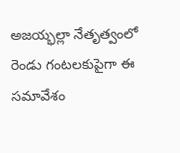అజయ్భల్లా నేతృత్వంలో రెండు గంటలకుపైగా ఈ సమావేశం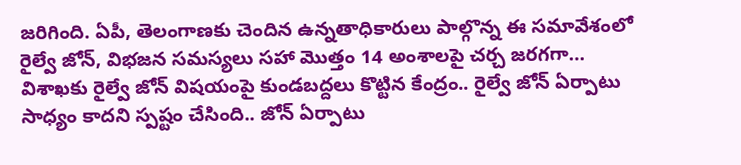జరిగింది. ఏపీ, తెలంగాణకు చెందిన ఉన్నతాధికారులు పాల్గొన్న ఈ సమావేశంలో రైల్వే జోన్, విభజన సమస్యలు సహా మొత్తం 14 అంశాలపై చర్చ జరగగా… విశాఖకు రైల్వే జోన్ విషయంపై కుండబద్దలు కొట్టిన కేంద్రం.. రైల్వే జోన్ ఏర్పాటు సాధ్యం కాదని స్పష్టం చేసింది.. జోన్ ఏర్పాటు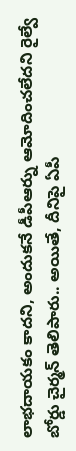లాభదాయకం కాదని, అందుకనే డీపీఆర్ను ఆమోదించలేదని రైల్వే బోర్డు చైర్మన్ తెలిపారు.. అయితే, దీనిపై ఏపీ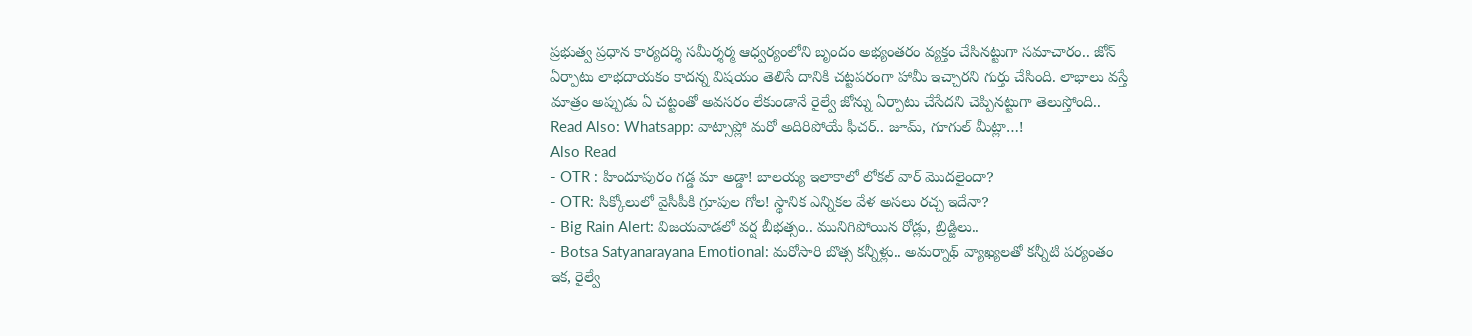ప్రభుత్వ ప్రధాన కార్యదర్శి సమీర్శర్మ ఆధ్వర్యంలోని బృందం అభ్యంతరం వ్యక్తం చేసినట్టుగా సమాచారం.. జోన్ ఏర్పాటు లాభదాయకం కాదన్న విషయం తెలిసే దానికి చట్టపరంగా హామీ ఇచ్చారని గుర్తు చేసింది. లాభాలు వస్తే మాత్రం అప్పుడు ఏ చట్టంతో అవసరం లేకుండానే రైల్వే జోన్ను ఏర్పాటు చేసేదని చెప్పినట్టుగా తెలుస్తోంది..
Read Also: Whatsapp: వాట్సాప్లో మరో అదిరిపోయే ఫీచర్.. జూమ్, గూగుల్ మీట్లా…!
Also Read
- OTR : హిందూపురం గడ్డ మా అడ్డా! బాలయ్య ఇలాకాలో లోకల్ వార్ మొదలైందా?
- OTR: సిక్కోలులో వైసీపీకి గ్రూపుల గోల! స్థానిక ఎన్నికల వేళ అసలు రచ్చ ఇదేనా?
- Big Rain Alert: విజయవాడలో వర్ష బీభత్సం.. మునిగిపోయిన రోడ్లు, బ్రిడ్జిలు..
- Botsa Satyanarayana Emotional: మరోసారి బొత్స కన్నీళ్లు.. అమర్నాథ్ వ్యాఖ్యలతో కన్నీటి పర్యంతం
ఇక, రైల్వే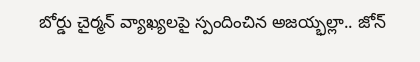బోర్డు చైర్మన్ వ్యాఖ్యలపై స్పందించిన అజయ్భల్లా.. జోన్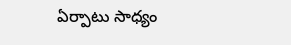ఏర్పాటు సాధ్యం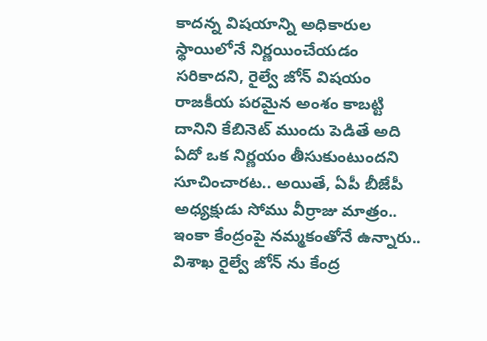కాదన్న విషయాన్ని అధికారుల స్థాయిలోనే నిర్ణయించేయడం సరికాదని, రైల్వే జోన్ విషయం రాజకీయ పరమైన అంశం కాబట్టి దానిని కేబినెట్ ముందు పెడితే అది ఏదో ఒక నిర్ణయం తీసుకుంటుందని సూచించారట.. అయితే, ఏపీ బీజేపీ అధ్యక్షుడు సోము వీర్రాజు మాత్రం.. ఇంకా కేంద్రంపై నమ్మకంతోనే ఉన్నారు.. విశాఖ రైల్వే జోన్ ను కేంద్ర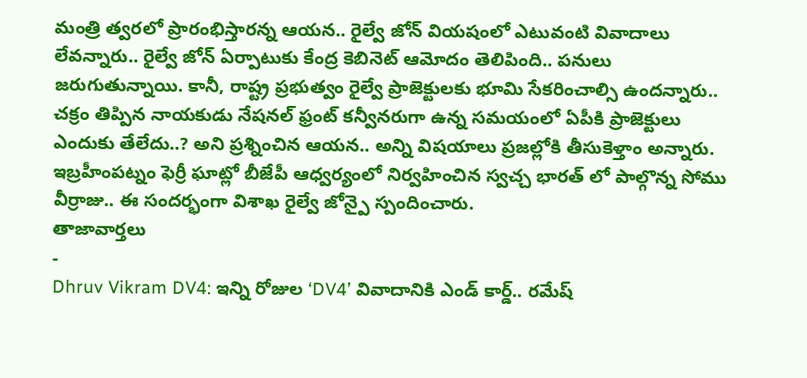మంత్రి త్వరలో ప్రారంభిస్తారన్న ఆయన.. రైల్వే జోన్ వియషంలో ఎటువంటి వివాదాలు లేవన్నారు.. రైల్వే జోన్ ఏర్పాటుకు కేంద్ర కెబినెట్ ఆమోదం తెలిపింది.. పనులు జరుగుతున్నాయి. కానీ, రాష్ట్ర ప్రభుత్వం రైల్వే ప్రాజెక్టులకు భూమి సేకరించాల్సి ఉందన్నారు.. చక్రం తిప్పిన నాయకుడు నేషనల్ ఫ్రంట్ కన్వీనరుగా ఉన్న సమయంలో ఏపీకి ప్రాజెక్టులు ఎందుకు తేలేదు..? అని ప్రశ్నించిన ఆయన.. అన్ని విషయాలు ప్రజల్లోకి తీసుకెళ్తాం అన్నారు. ఇబ్రహీంపట్నం ఫెర్రీ ఘాట్లో బీజేపీ ఆధ్వర్యంలో నిర్వహించిన స్వచ్చ భారత్ లో పాల్గొన్న సోము వీర్రాజు.. ఈ సందర్భంగా విశాఖ రైల్వే జోన్పై స్పందించారు.
తాజావార్తలు
-
Dhruv Vikram DV4: ఇన్ని రోజుల ‘DV4’ వివాదానికి ఎండ్ కార్డ్.. రమేష్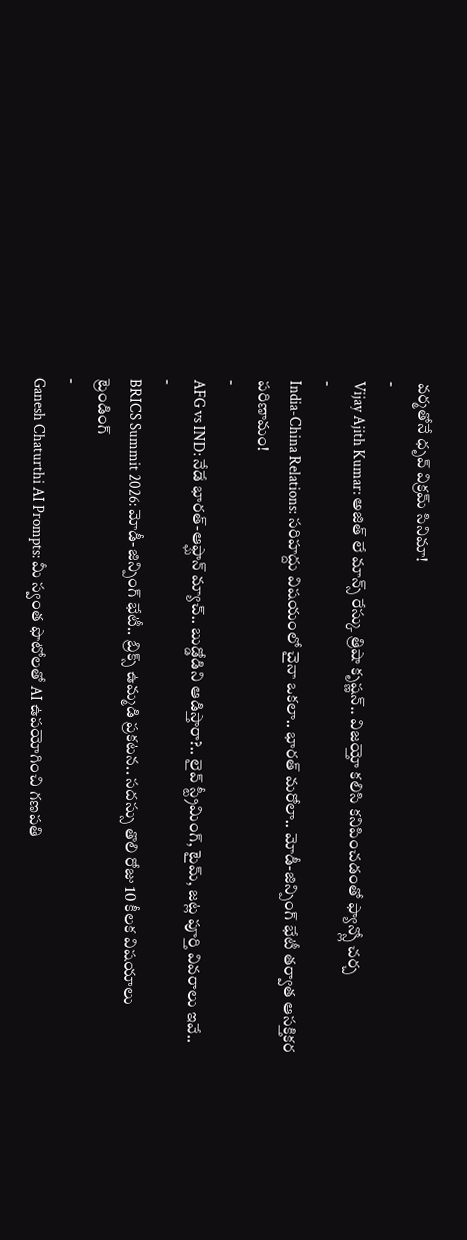వర్మతోనే ధృవ్ విక్రమ్ సినిమా!
-
Vijay Ajith Kumar: అజిత్ లే మాన్స్ రేస్కు త్రిషా కృష్ణన్.. విజయ్తో కలిసి కనిపించడంతో ఫ్యాన్స్లో చర్చ
-
India-China Relations: సరిహద్దు విషయంలో చైనా ఒకలా.. భారత్ మరోలా.. మోడీ-జిన్పింగ్ భేటీ తర్వాత ఆసక్తికర పరిణామం!
-
AFG vs IND: నేడే భారత్-ఆఫ్ఘాన్ మ్యాచ్.. బుడ్డోడిని ఆడిస్తారా?.. లైవ్ స్ట్రీమింగ్, టైమ్, జట్ల పూర్తి వివరాలు ఇవే..
-
BRICS Summit 2026: మోడీ-జిన్పింగ్ భేటీ.. బ్రిక్స్ ఉమ్మడి ప్రకటన.. సదస్సు తొలి రోజు 10 కీలక విషయాలు
ట్రెండింగ్
-
Ganesh Chaturthi AI Prompts: మీ స్వంత ఫొటోలతో AI ఉపయోగించి గణపతి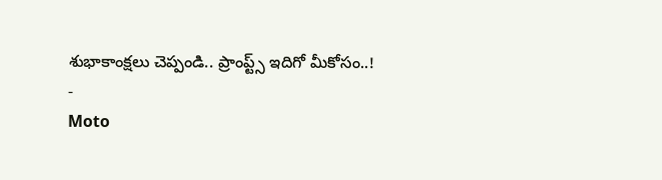శుభాకాంక్షలు చెప్పండి.. ప్రాంప్ట్స్ ఇదిగో మీకోసం..!
-
Moto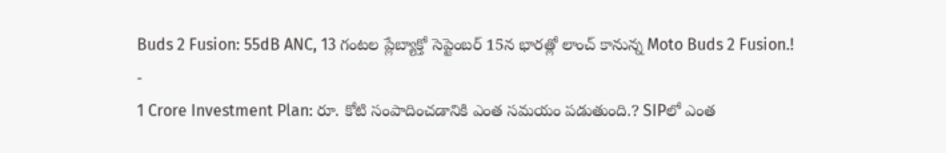Buds 2 Fusion: 55dB ANC, 13 గంటల ప్లేబ్యాక్తో సెప్టెంబర్ 15న భారత్లో లాంచ్ కానున్న Moto Buds 2 Fusion.!
-
1 Crore Investment Plan: రూ. కోటి సంపాదించడానికి ఎంత సమయం పడుతుంది.? SIPలో ఎంత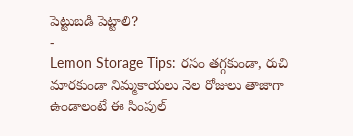పెట్టుబడి పెట్టాలి?
-
Lemon Storage Tips: రసం తగ్గకుండా, రుచి మారకుండా నిమ్మకాయలు నెల రోజులు తాజాగా ఉండాలంటే ఈ సింపుల్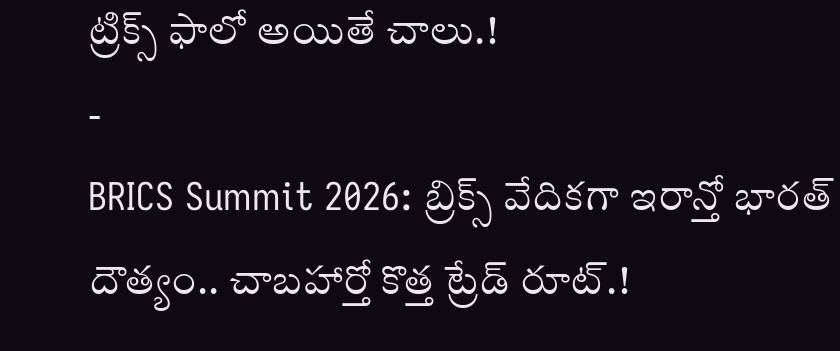ట్రిక్స్ ఫాలో అయితే చాలు.!
-
BRICS Summit 2026: బ్రిక్స్ వేదికగా ఇరాన్తో భారత్ దౌత్యం.. చాబహార్తో కొత్త ట్రేడ్ రూట్.!